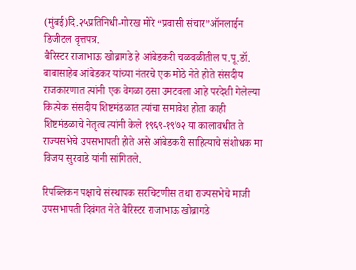(मुंबई)दि.२५प्रतिनिधी-गोरख मोरे “प्रवासी संचार”ऑनलाईन डिजीटल वृत्तपत्र.
बैरिस्टर राजाभाऊ खोब्रागडे हे आंबेडकरी चळवळीतील प.पू.डॉ. बाबासाहेब आंबेडकर यांच्या नंतरचे एक मोठे नेते होते संसदीय राजकारणात त्यांनी एक वेगळा ठसा उमटवला आहे परदेशी गेलेल्या कित्येक संसदीय शिष्टमंडळात त्यांचा समावेश होता काही शिष्टमंडळाचे नेतृत्व त्यांनी केले १९६९-१९७२ या कालावधीत ते राज्यसभेचे उपसभापती होते असे आंबेडकरी साहित्याचे संशोधक मा विजय सुरवाडे यांनी सांगितले.

रिपब्लिकन पक्षाचे संस्थापक सरचिटणीस तथा राज्यसभेचे माजी उपसभापती दिवंगत नेते बैरिस्टर राजाभाऊ खोब्रागडे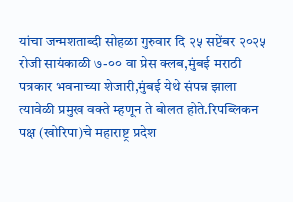यांचा जन्मशताब्दी सोहळा गुरुवार दि २५ सप्टेंबर २०२५ रोजी सायंकाळी ७-०० वा प्रेस क्लब,मुंबई मराठी पत्रकार भवनाच्या शेजारी,मुंबई येथे संपन्न झाला त्यावेळी प्रमुख वक्ते म्हणून ते बोलत होते.रिपब्लिकन पक्ष (खोरिपा)चे महाराष्ट्र प्रदेश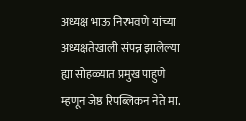अध्यक्ष भाऊ निरभवणे यांच्या अध्यक्षतेखाली संपन्न झालेल्या ह्या सोहळ्यात प्रमुख पाहुणे म्हणून जेष्ठ रिपब्लिकन नेते मा.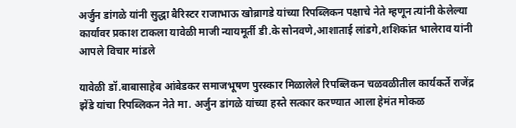अर्जुन डांगळे यांनी सुद्धा बैरिस्टर राजाभाऊ खोब्रागडे यांच्या रिपब्लिकन पक्षाचे नेते म्हणून त्यांनी केलेल्या कार्यावर प्रकाश टाकला यावेळी माजी न्यायमूर्ती डी.के सोनवणे,आशाताई लांडगे,शशिकांत भालेराव यांनी आपले विचार मांडले

यावेळी डॉ.बाबासाहेब आंबेडकर समाजभूषण पुरस्कार मिळालेले रिपब्लिकन चळवळीतील कार्यकर्ते राजेंद्र झेंडे यांचा रिपब्लिकन नेते मा. अर्जुन डांगळे यांच्या हस्ते सत्कार करण्यात आला हेमंत मोकळ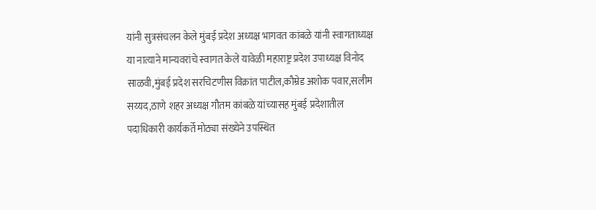यांनी सुत्रसंचलन केले मुंबई प्रदेश अध्यक्ष भागवत कांबळे यांनी स्वागताध्यक्ष या नात्याने मान्यवरांचे स्वागत केले यावेळी महाराष्ट्र प्रदेश उपाध्यक्ष विनोद साळवी,मुंबई प्रदेश सरचिटणीस विक्रांत पाटील,कौम्रेड अशोक पवार,सलीम सय्यद,ठाणे शहर अध्यक्ष गौतम कांबळे यांच्यासह मुंबई प्रदेशातील पदाधिकारी कार्यकर्ते मोठ्या संख्येने उपस्थित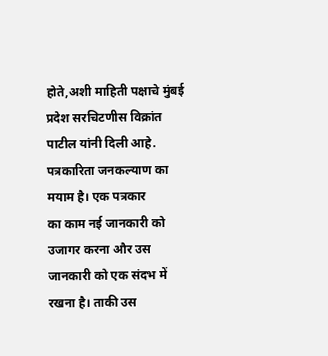होते,अशी माहिती पक्षाचे मुंबई प्रदेश सरचिटणीस विक्रांत पाटील यांनी दिली आहे.
पत्रकारिता जनकल्याण का मयाम है। एक पत्रकार
का काम नई जानकारी को उजागर करना और उस
जानकारी को एक संदभ में रखना है। ताकी उस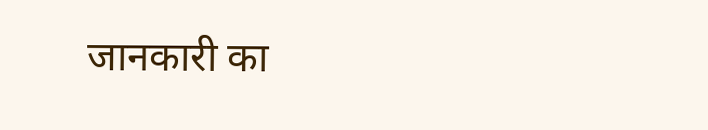जानकारी का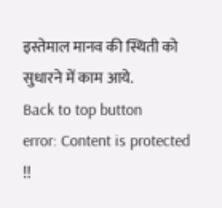इस्तेमाल मानव की स्थिती को सुधारने में काम आये.
Back to top button
error: Content is protected !!